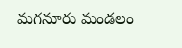మగనూరు మండలం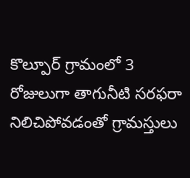కొల్పూర్ గ్రామంలో 3 రోజులుగా తాగునీటి సరఫరా నిలిచిపోవడంతో గ్రామస్తులు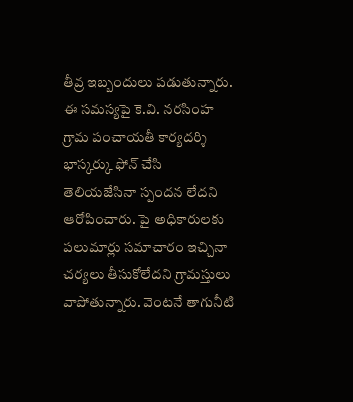తీవ్ర ఇబ్బందులు పడుతున్నారు. ఈ సమస్యపై కె.వి. నరసింహ గ్రామ పంచాయతీ కార్యదర్శి భాస్కర్కు ఫోన్ చేసి తెలియజేసినా స్పందన లేదని ఆరోపించారు. పై అధికారులకు పలుమార్లు సమాచారం ఇచ్చినా చర్యలు తీసుకోలేదని గ్రామస్తులు వాపోతున్నారు. వెంటనే తాగునీటి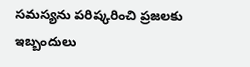సమస్యను పరిష్కరించి ప్రజలకు ఇబ్బందులు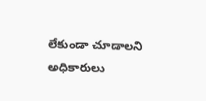లేకుండా చూడాలని అధికారులు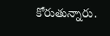కోరుతున్నారు.